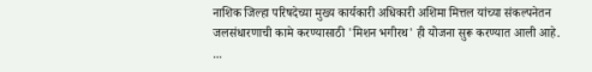नाशिक जिल्हा परिषदेच्या मुख्य कार्यकारी अधिकारी अशिमा मित्तल यांच्या संकल्पनेतन जलसंधारणाची कामे करण्यासाठी 'मिशन भगीरथ' ही योजना सुरू करण्यात आली आहे. ...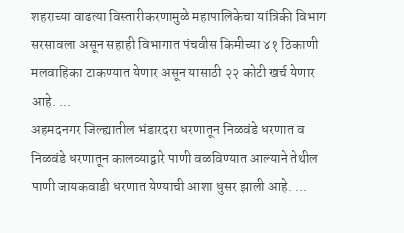शहराच्या वाढत्या विस्तारीकरणामुळे महापालिकेचा यांत्रिकी विभाग सरसावला असून सहाही विभागात पंचवीस किमीच्या ४१ ठिकाणी मलवाहिका टाकण्यात येणार असून यासाठी २२ कोटी खर्च येणार आहे. ...
अहमदनगर जिल्ह्यातील भंडारदरा धरणातून निळवंडे धरणात व निळवंडे धरणातून कालव्याद्वारे पाणी वळविण्यात आल्याने तेथील पाणी जायकवाडी धरणात येण्याची आशा धुसर झाली आहे. ...